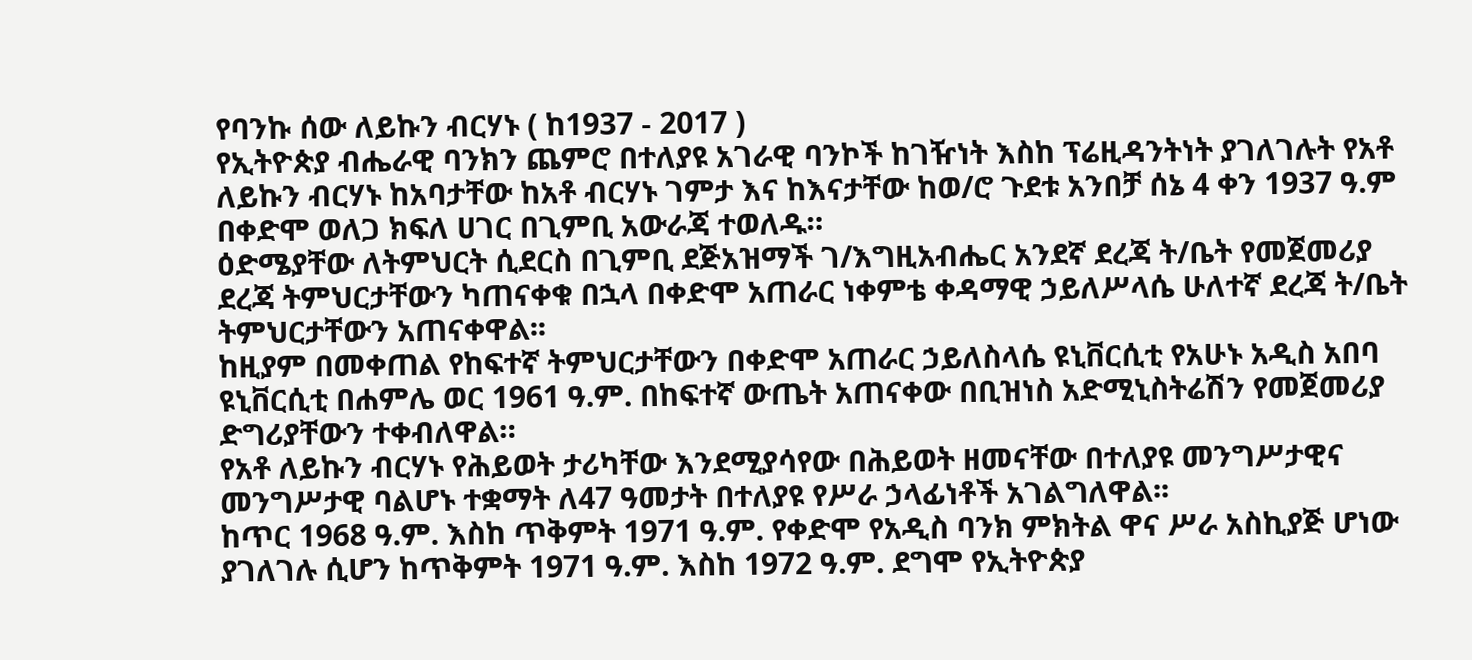የባንኩ ሰው ለይኩን ብርሃኑ ( ከ1937 - 2017 )
የኢትዮጵያ ብሔራዊ ባንክን ጨምሮ በተለያዩ አገራዊ ባንኮች ከገዥነት እስከ ፕሬዚዳንትነት ያገለገሉት የአቶ ለይኩን ብርሃኑ ከአባታቸው ከአቶ ብርሃኑ ገምታ እና ከእናታቸው ከወ/ሮ ጉደቱ አንበቻ ሰኔ 4 ቀን 1937 ዓ.ም በቀድሞ ወለጋ ክፍለ ሀገር በጊምቢ አውራጃ ተወለዱ።
ዕድሜያቸው ለትምህርት ሲደርስ በጊምቢ ደጅአዝማች ገ/እግዚአብሔር አንደኛ ደረጃ ት/ቤት የመጀመሪያ ደረጃ ትምህርታቸውን ካጠናቀቁ በኋላ በቀድሞ አጠራር ነቀምቴ ቀዳማዊ ኃይለሥላሴ ሁለተኛ ደረጃ ት/ቤት ትምህርታቸውን አጠናቀዋል፡፡
ከዚያም በመቀጠል የከፍተኛ ትምህርታቸውን በቀድሞ አጠራር ኃይለስላሴ ዩኒቨርሲቲ የአሁኑ አዲስ አበባ ዩኒቨርሲቲ በሐምሌ ወር 1961 ዓ.ም. በከፍተኛ ውጤት አጠናቀው በቢዝነስ አድሚኒስትሬሽን የመጀመሪያ ድግሪያቸውን ተቀብለዋል።
የአቶ ለይኩን ብርሃኑ የሕይወት ታሪካቸው እንደሚያሳየው በሕይወት ዘመናቸው በተለያዩ መንግሥታዊና መንግሥታዊ ባልሆኑ ተቋማት ለ47 ዓመታት በተለያዩ የሥራ ኃላፊነቶች አገልግለዋል፡፡
ከጥር 1968 ዓ.ም. እስከ ጥቅምት 1971 ዓ.ም. የቀድሞ የአዲስ ባንክ ምክትል ዋና ሥራ አስኪያጅ ሆነው ያገለገሉ ሲሆን ከጥቅምት 1971 ዓ.ም. እስከ 1972 ዓ.ም. ደግሞ የኢትዮጵያ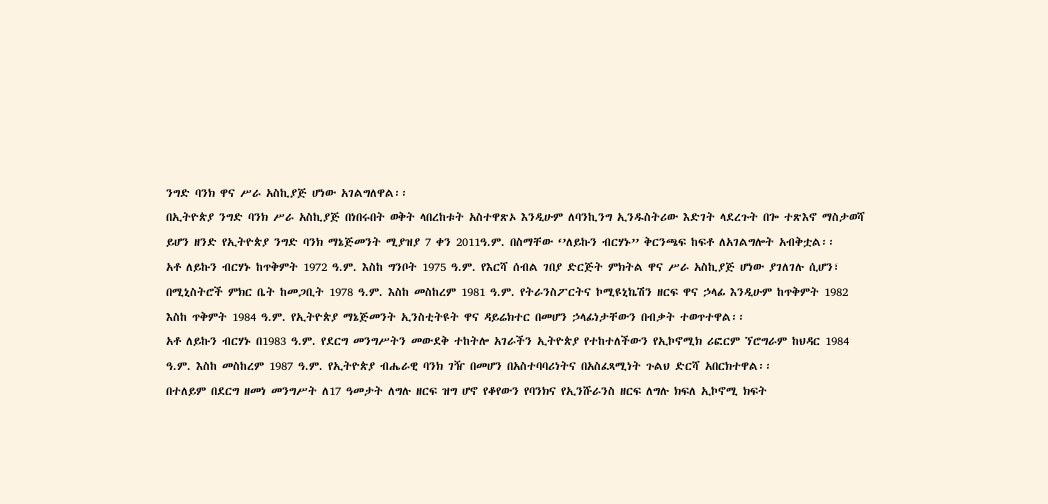ንግድ ባንክ ዋና ሥራ አስኪያጅ ሆነው አገልግለዋል፡፡
በኢትዮጵያ ንግድ ባንክ ሥራ አስኪያጅ በነበሩበት ወቅት ላበረከቱት አስተዋጽኦ እንዲሁም ለባንኪንግ ኢንዱስትሪው እድገት ላደረጉት በጐ ተጽእኖ ማስታወሻ ይሆን ዘንድ የኢትዮጵያ ንግድ ባንክ ማኔጅመንት ሚያዝያ 7 ቀን 2011ዓ.ም. በስማቸው ‘’ለይኩን ብርሃኑ’’ ቅርንጫፍ ከፍቶ ለአገልግሎት አብቅቷል፡፡
አቶ ለይኩን ብርሃኑ ከጥቅምት 1972 ዓ.ም. እስከ ግንቦት 1975 ዓ.ም. የእርሻ ሰብል ገበያ ድርጅት ምክትል ዋና ሥራ አስኪያጅ ሆነው ያገለገሉ ሲሆን፣ በሚኒስትሮች ምክር ቤት ከመጋቢት 1978 ዓ.ም. እስከ መስከረም 1981 ዓ.ም. የትራንስፖርትና ኮሚዩኒኬሽን ዘርፍ ዋና ኃላፊ እንዲሁም ከጥቅምት 1982 እስከ ጥቅምት 1984 ዓ.ም. የኢትዮጵያ ማኔጅመንት ኢንስቲትዩት ዋና ዳይሬክተር በመሆን ኃላፊነታቸውን በብቃት ተወጥተዋል፡፡
አቶ ለይኩን ብርሃኑ በ1983 ዓ.ም. የደርግ መንግሥትን መውደቅ ተከትሎ አገራችን ኢትዮጵያ የተከተለችውን የኢኮኖሚክ ሪፎርም ኘሮግራም ከህዳር 1984 ዓ.ም. እስከ መስከረም 1987 ዓ.ም. የኢትዮጵያ ብሔራዊ ባንክ ገዥ በመሆን በአስተባባሪነትና በአስፈጻሚነት ጉልህ ድርሻ አበርክተዋል፡፡
በተለይም በደርግ ዘመነ መንግሥት ለ17 ዓመታት ለግሉ ዘርፍ ዝግ ሆኖ የቆየውን የባንክና የኢንሹራንስ ዘርፍ ለግሉ ክፍለ ኢኮኖሚ ክፍት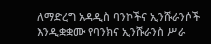ለማድረግ አዳዲስ ባንኮችና ኢንሹራንሶች እንዲቋቋሙ የባንክና ኢንሹራንስ ሥራ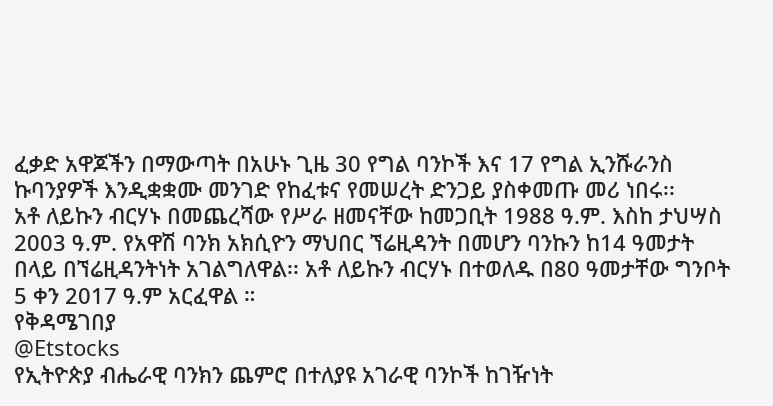ፈቃድ አዋጆችን በማውጣት በአሁኑ ጊዜ 30 የግል ባንኮች እና 17 የግል ኢንሹራንስ ኩባንያዎች እንዲቋቋሙ መንገድ የከፈቱና የመሠረት ድንጋይ ያስቀመጡ መሪ ነበሩ፡፡
አቶ ለይኩን ብርሃኑ በመጨረሻው የሥራ ዘመናቸው ከመጋቢት 1988 ዓ.ም. እስከ ታህሣስ 2003 ዓ.ም. የአዋሽ ባንክ አክሲዮን ማህበር ኘሬዚዳንት በመሆን ባንኩን ከ14 ዓመታት በላይ በኘሬዚዳንትነት አገልግለዋል፡፡ አቶ ለይኩን ብርሃኑ በተወለዱ በ80 ዓመታቸው ግንቦት 5 ቀን 2017 ዓ.ም አርፈዋል ።
የቅዳሜገበያ
@Etstocks
የኢትዮጵያ ብሔራዊ ባንክን ጨምሮ በተለያዩ አገራዊ ባንኮች ከገዥነት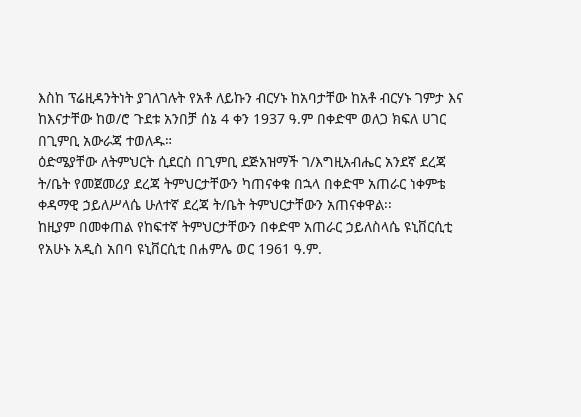እስከ ፕሬዚዳንትነት ያገለገሉት የአቶ ለይኩን ብርሃኑ ከአባታቸው ከአቶ ብርሃኑ ገምታ እና ከእናታቸው ከወ/ሮ ጉደቱ አንበቻ ሰኔ 4 ቀን 1937 ዓ.ም በቀድሞ ወለጋ ክፍለ ሀገር በጊምቢ አውራጃ ተወለዱ።
ዕድሜያቸው ለትምህርት ሲደርስ በጊምቢ ደጅአዝማች ገ/እግዚአብሔር አንደኛ ደረጃ ት/ቤት የመጀመሪያ ደረጃ ትምህርታቸውን ካጠናቀቁ በኋላ በቀድሞ አጠራር ነቀምቴ ቀዳማዊ ኃይለሥላሴ ሁለተኛ ደረጃ ት/ቤት ትምህርታቸውን አጠናቀዋል፡፡
ከዚያም በመቀጠል የከፍተኛ ትምህርታቸውን በቀድሞ አጠራር ኃይለስላሴ ዩኒቨርሲቲ የአሁኑ አዲስ አበባ ዩኒቨርሲቲ በሐምሌ ወር 1961 ዓ.ም.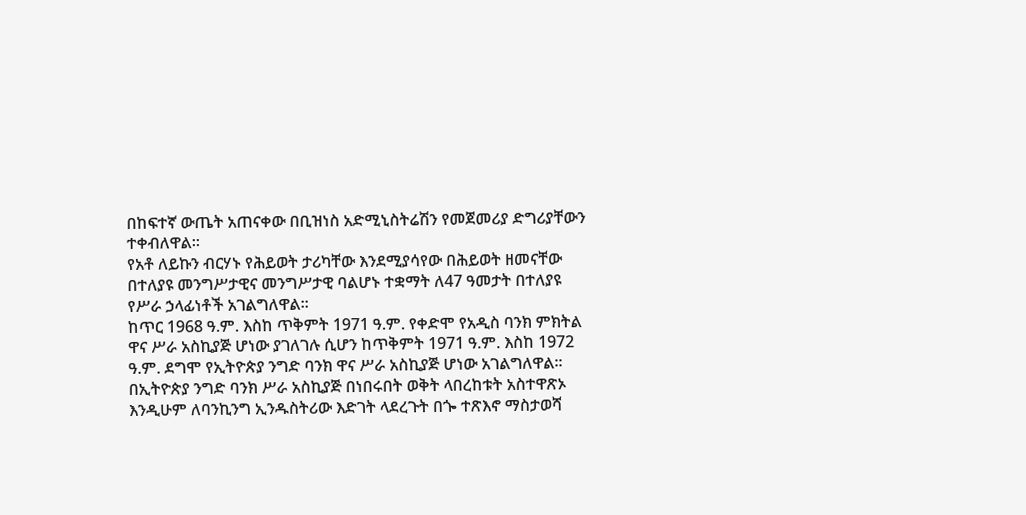በከፍተኛ ውጤት አጠናቀው በቢዝነስ አድሚኒስትሬሽን የመጀመሪያ ድግሪያቸውን ተቀብለዋል።
የአቶ ለይኩን ብርሃኑ የሕይወት ታሪካቸው እንደሚያሳየው በሕይወት ዘመናቸው በተለያዩ መንግሥታዊና መንግሥታዊ ባልሆኑ ተቋማት ለ47 ዓመታት በተለያዩ የሥራ ኃላፊነቶች አገልግለዋል፡፡
ከጥር 1968 ዓ.ም. እስከ ጥቅምት 1971 ዓ.ም. የቀድሞ የአዲስ ባንክ ምክትል ዋና ሥራ አስኪያጅ ሆነው ያገለገሉ ሲሆን ከጥቅምት 1971 ዓ.ም. እስከ 1972 ዓ.ም. ደግሞ የኢትዮጵያ ንግድ ባንክ ዋና ሥራ አስኪያጅ ሆነው አገልግለዋል፡፡
በኢትዮጵያ ንግድ ባንክ ሥራ አስኪያጅ በነበሩበት ወቅት ላበረከቱት አስተዋጽኦ እንዲሁም ለባንኪንግ ኢንዱስትሪው እድገት ላደረጉት በጐ ተጽእኖ ማስታወሻ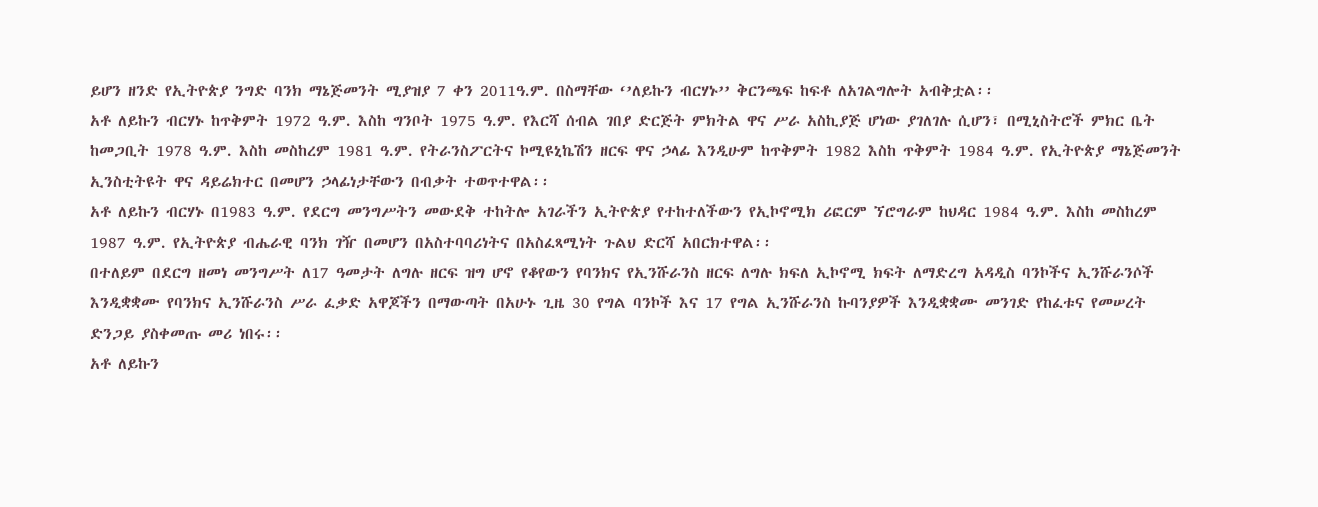ይሆን ዘንድ የኢትዮጵያ ንግድ ባንክ ማኔጅመንት ሚያዝያ 7 ቀን 2011ዓ.ም. በስማቸው ‘’ለይኩን ብርሃኑ’’ ቅርንጫፍ ከፍቶ ለአገልግሎት አብቅቷል፡፡
አቶ ለይኩን ብርሃኑ ከጥቅምት 1972 ዓ.ም. እስከ ግንቦት 1975 ዓ.ም. የእርሻ ሰብል ገበያ ድርጅት ምክትል ዋና ሥራ አስኪያጅ ሆነው ያገለገሉ ሲሆን፣ በሚኒስትሮች ምክር ቤት ከመጋቢት 1978 ዓ.ም. እስከ መስከረም 1981 ዓ.ም. የትራንስፖርትና ኮሚዩኒኬሽን ዘርፍ ዋና ኃላፊ እንዲሁም ከጥቅምት 1982 እስከ ጥቅምት 1984 ዓ.ም. የኢትዮጵያ ማኔጅመንት ኢንስቲትዩት ዋና ዳይሬክተር በመሆን ኃላፊነታቸውን በብቃት ተወጥተዋል፡፡
አቶ ለይኩን ብርሃኑ በ1983 ዓ.ም. የደርግ መንግሥትን መውደቅ ተከትሎ አገራችን ኢትዮጵያ የተከተለችውን የኢኮኖሚክ ሪፎርም ኘሮግራም ከህዳር 1984 ዓ.ም. እስከ መስከረም 1987 ዓ.ም. የኢትዮጵያ ብሔራዊ ባንክ ገዥ በመሆን በአስተባባሪነትና በአስፈጻሚነት ጉልህ ድርሻ አበርክተዋል፡፡
በተለይም በደርግ ዘመነ መንግሥት ለ17 ዓመታት ለግሉ ዘርፍ ዝግ ሆኖ የቆየውን የባንክና የኢንሹራንስ ዘርፍ ለግሉ ክፍለ ኢኮኖሚ ክፍት ለማድረግ አዳዲስ ባንኮችና ኢንሹራንሶች እንዲቋቋሙ የባንክና ኢንሹራንስ ሥራ ፈቃድ አዋጆችን በማውጣት በአሁኑ ጊዜ 30 የግል ባንኮች እና 17 የግል ኢንሹራንስ ኩባንያዎች እንዲቋቋሙ መንገድ የከፈቱና የመሠረት ድንጋይ ያስቀመጡ መሪ ነበሩ፡፡
አቶ ለይኩን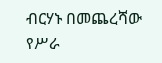ብርሃኑ በመጨረሻው የሥራ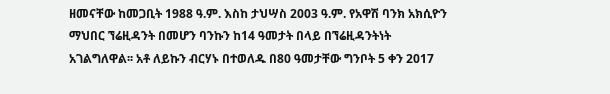ዘመናቸው ከመጋቢት 1988 ዓ.ም. እስከ ታህሣስ 2003 ዓ.ም. የአዋሽ ባንክ አክሲዮን ማህበር ኘሬዚዳንት በመሆን ባንኩን ከ14 ዓመታት በላይ በኘሬዚዳንትነት አገልግለዋል፡፡ አቶ ለይኩን ብርሃኑ በተወለዱ በ80 ዓመታቸው ግንቦት 5 ቀን 2017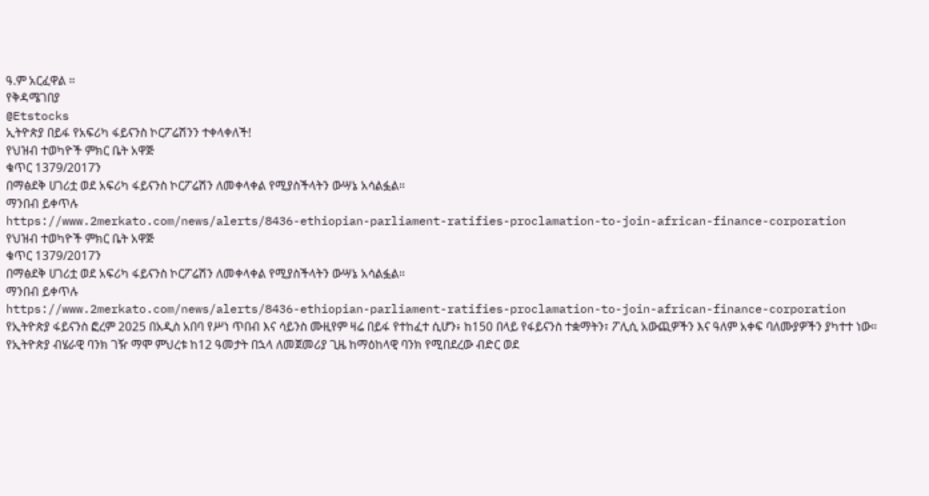ዓ.ም አርፈዋል ።
የቅዳሜገበያ
@Etstocks
ኢትዮጵያ በይፋ የአፍሪካ ፋይናንስ ኮርፖሬሽንን ተቀላቀለች!
የህዝብ ተወካዮች ምክር ቤት አዋጅ
ቁጥር 1379/2017ን
በማፅደቅ ሀገሪቷ ወደ አፍሪካ ፋይናንስ ኮርፖሬሽን ለመቀላቀል የሚያስችላትን ውሣኔ አሳልፏል።
ማንበብ ይቀጥሉ
https://www.2merkato.com/news/alerts/8436-ethiopian-parliament-ratifies-proclamation-to-join-african-finance-corporation
የህዝብ ተወካዮች ምክር ቤት አዋጅ
ቁጥር 1379/2017ን
በማፅደቅ ሀገሪቷ ወደ አፍሪካ ፋይናንስ ኮርፖሬሽን ለመቀላቀል የሚያስችላትን ውሣኔ አሳልፏል።
ማንበብ ይቀጥሉ
https://www.2merkato.com/news/alerts/8436-ethiopian-parliament-ratifies-proclamation-to-join-african-finance-corporation
የኢትዮጵያ ፋይናንስ ፎረም 2025 በአዲስ አበባ የሥነ ጥበብ እና ሳይንስ ሙዚየም ዛሬ በይፋ የተከፈተ ሲሆን፥ ከ150 በላይ የፋይናንስ ተቋማትን፣ ፖሊሲ አውጪዎችን እና ዓለም አቀፍ ባለሙያዎችን ያካተተ ነው።
የኢትዮጵያ ብሄራዊ ባንክ ገዥ ማሞ ምህረቱ ከ12 ዓመታት በኋላ ለመጀመሪያ ጊዜ ከማዕከላዊ ባንክ የሚበደረው ብድር ወደ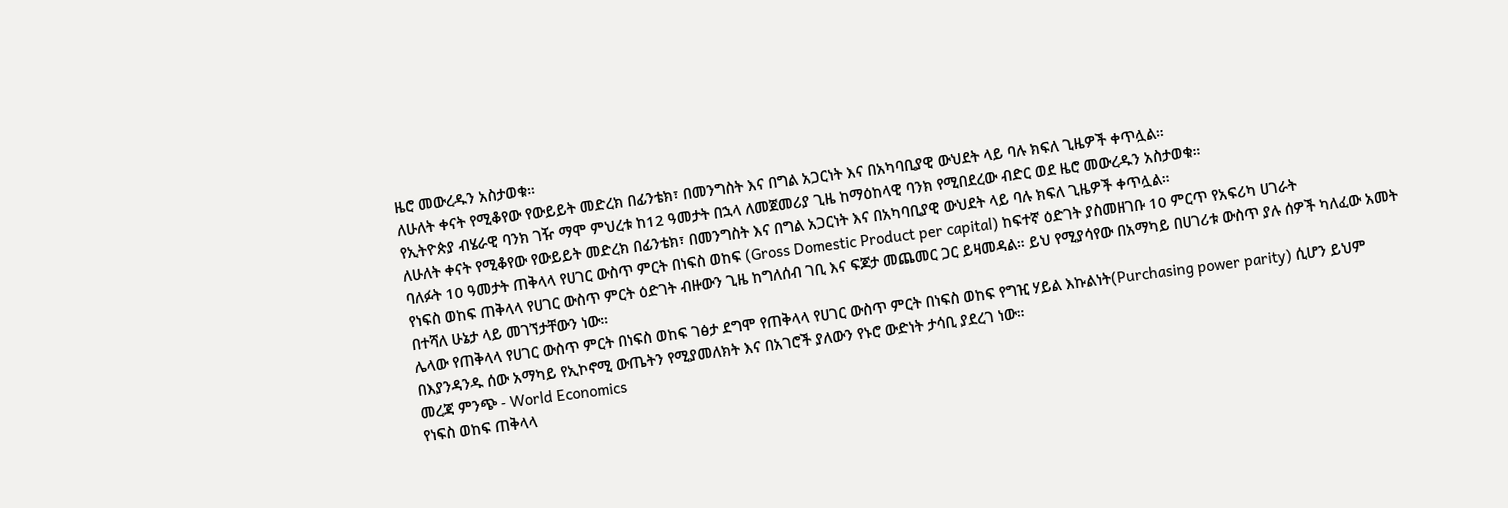ዜሮ መውረዱን አስታወቁ።
ለሁለት ቀናት የሚቆየው የውይይት መድረክ በፊንቴክ፣ በመንግስት እና በግል አጋርነት እና በአካባቢያዊ ውህደት ላይ ባሉ ክፍለ ጊዜዎች ቀጥሏል።
የኢትዮጵያ ብሄራዊ ባንክ ገዥ ማሞ ምህረቱ ከ12 ዓመታት በኋላ ለመጀመሪያ ጊዜ ከማዕከላዊ ባንክ የሚበደረው ብድር ወደ ዜሮ መውረዱን አስታወቁ።
ለሁለት ቀናት የሚቆየው የውይይት መድረክ በፊንቴክ፣ በመንግስት እና በግል አጋርነት እና በአካባቢያዊ ውህደት ላይ ባሉ ክፍለ ጊዜዎች ቀጥሏል።
ባለፉት 10 ዓመታት ጠቅላላ የሀገር ውስጥ ምርት በነፍስ ወከፍ (Gross Domestic Product per capital) ከፍተኛ ዕድገት ያስመዘገቡ 10 ምርጥ የአፍሪካ ሀገራት
የነፍስ ወከፍ ጠቅላላ የሀገር ውስጥ ምርት ዕድገት ብዙውን ጊዜ ከግለሰብ ገቢ እና ፍጆታ መጨመር ጋር ይዛመዳል። ይህ የሚያሳየው በአማካይ በሀገሪቱ ውስጥ ያሉ ሰዎች ካለፈው አመት በተሻለ ሁኔታ ላይ መገኘታቸውን ነው።
ሌላው የጠቅላላ የሀገር ውስጥ ምርት በነፍስ ወከፍ ገፅታ ደግሞ የጠቅላላ የሀገር ውስጥ ምርት በነፍስ ወከፍ የግዢ ሃይል እኩልነት(Purchasing power parity) ሲሆን ይህም በእያንዳንዱ ሰው አማካይ የኢኮኖሚ ውጤትን የሚያመለክት እና በአገሮች ያለውን የኑሮ ውድነት ታሳቢ ያደረገ ነው።
መረጃ ምንጭ - World Economics
የነፍስ ወከፍ ጠቅላላ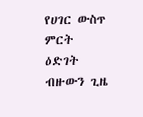የሀገር ውስጥ ምርት ዕድገት ብዙውን ጊዜ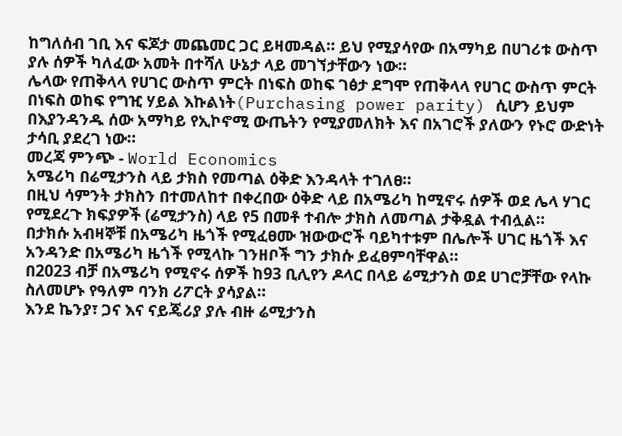ከግለሰብ ገቢ እና ፍጆታ መጨመር ጋር ይዛመዳል። ይህ የሚያሳየው በአማካይ በሀገሪቱ ውስጥ ያሉ ሰዎች ካለፈው አመት በተሻለ ሁኔታ ላይ መገኘታቸውን ነው።
ሌላው የጠቅላላ የሀገር ውስጥ ምርት በነፍስ ወከፍ ገፅታ ደግሞ የጠቅላላ የሀገር ውስጥ ምርት በነፍስ ወከፍ የግዢ ሃይል እኩልነት(Purchasing power parity) ሲሆን ይህም በእያንዳንዱ ሰው አማካይ የኢኮኖሚ ውጤትን የሚያመለክት እና በአገሮች ያለውን የኑሮ ውድነት ታሳቢ ያደረገ ነው።
መረጃ ምንጭ - World Economics
አሜሪካ በሬሚታንስ ላይ ታክስ የመጣል ዕቅድ እንዳላት ተገለፀ።
በዚህ ሳምንት ታክስን በተመለከተ በቀረበው ዕቅድ ላይ በአሜሪካ ከሚኖሩ ሰዎች ወደ ሌላ ሃገር የሚደረጉ ክፍያዎች (ሬሚታንስ) ላይ የ5 በመቶ ተብሎ ታክስ ለመጣል ታቅዷል ተብሏል።
በታክሱ አብዛኞቹ በአሜሪካ ዜጎች የሚፈፀሙ ዝውውሮች ባይካተቱም በሌሎች ሀገር ዜጎች እና አንዳንድ በአሜሪካ ዜጎች የሚላኩ ገንዘቦች ግን ታክሱ ይፈፀምባቸዋል።
በ2023 ብቻ በአሜሪካ የሚኖሩ ሰዎች ከ93 ቢሊየን ዶላር በላይ ሬሚታንስ ወደ ሀገሮቻቸው የላኩ ስለመሆኑ የዓለም ባንክ ሪፖርት ያሳያል።
እንደ ኬንያ፣ ጋና እና ናይጄሪያ ያሉ ብዙ ሬሚታንስ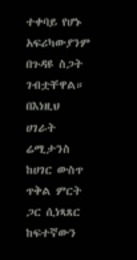ተቀባይ የሆኑ አፍሪካውያንም በጉዳዩ ስጋት ገብቷቸዋል።
በእነዚህ ሀገራት ሬሚታንስ ከሀገር ውስጥ ጥቅል ምርት ጋር ሲነጻጸር ከፍተኛውን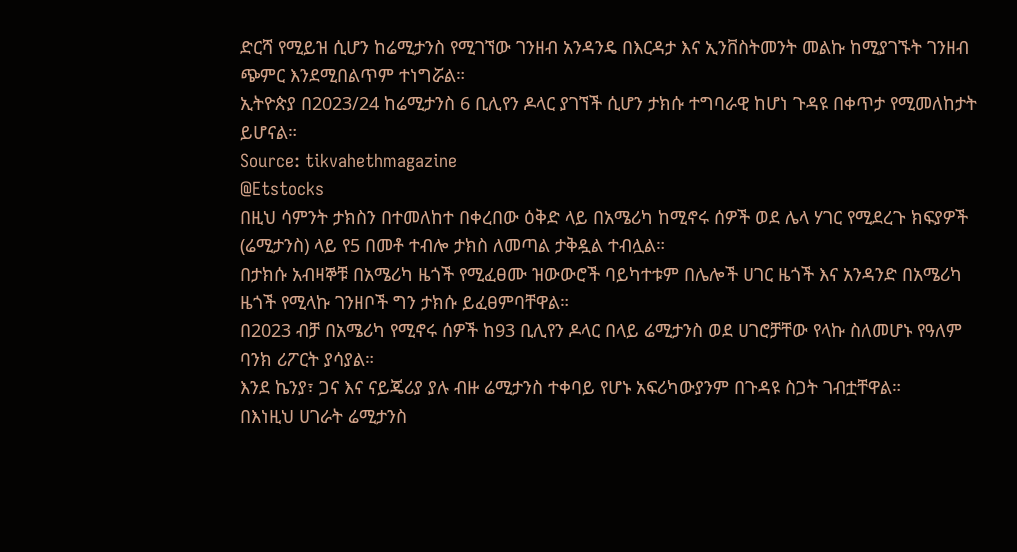ድርሻ የሚይዝ ሲሆን ከሬሚታንስ የሚገኘው ገንዘብ አንዳንዴ በእርዳታ እና ኢንቨስትመንት መልኩ ከሚያገኙት ገንዘብ ጭምር እንደሚበልጥም ተነግሯል።
ኢትዮጵያ በ2023/24 ከሬሚታንስ 6 ቢሊየን ዶላር ያገኘች ሲሆን ታክሱ ተግባራዊ ከሆነ ጉዳዩ በቀጥታ የሚመለከታት ይሆናል።
Source: tikvahethmagazine
@Etstocks
በዚህ ሳምንት ታክስን በተመለከተ በቀረበው ዕቅድ ላይ በአሜሪካ ከሚኖሩ ሰዎች ወደ ሌላ ሃገር የሚደረጉ ክፍያዎች (ሬሚታንስ) ላይ የ5 በመቶ ተብሎ ታክስ ለመጣል ታቅዷል ተብሏል።
በታክሱ አብዛኞቹ በአሜሪካ ዜጎች የሚፈፀሙ ዝውውሮች ባይካተቱም በሌሎች ሀገር ዜጎች እና አንዳንድ በአሜሪካ ዜጎች የሚላኩ ገንዘቦች ግን ታክሱ ይፈፀምባቸዋል።
በ2023 ብቻ በአሜሪካ የሚኖሩ ሰዎች ከ93 ቢሊየን ዶላር በላይ ሬሚታንስ ወደ ሀገሮቻቸው የላኩ ስለመሆኑ የዓለም ባንክ ሪፖርት ያሳያል።
እንደ ኬንያ፣ ጋና እና ናይጄሪያ ያሉ ብዙ ሬሚታንስ ተቀባይ የሆኑ አፍሪካውያንም በጉዳዩ ስጋት ገብቷቸዋል።
በእነዚህ ሀገራት ሬሚታንስ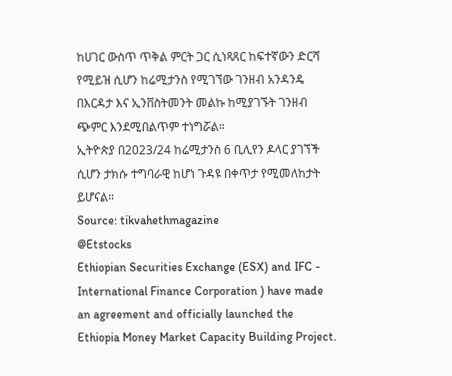ከሀገር ውስጥ ጥቅል ምርት ጋር ሲነጻጸር ከፍተኛውን ድርሻ የሚይዝ ሲሆን ከሬሚታንስ የሚገኘው ገንዘብ አንዳንዴ በእርዳታ እና ኢንቨስትመንት መልኩ ከሚያገኙት ገንዘብ ጭምር እንደሚበልጥም ተነግሯል።
ኢትዮጵያ በ2023/24 ከሬሚታንስ 6 ቢሊየን ዶላር ያገኘች ሲሆን ታክሱ ተግባራዊ ከሆነ ጉዳዩ በቀጥታ የሚመለከታት ይሆናል።
Source: tikvahethmagazine
@Etstocks
Ethiopian Securities Exchange (ESX) and IFC - International Finance Corporation ) have made an agreement and officially launched the Ethiopia Money Market Capacity Building Project.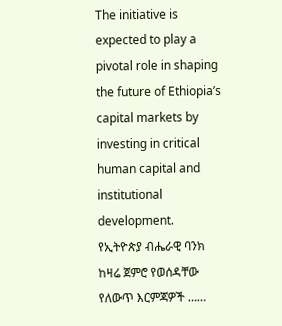The initiative is expected to play a pivotal role in shaping the future of Ethiopia’s capital markets by investing in critical human capital and institutional development.
የኢትዮጵያ ብሔራዊ ባንክ ከዛሬ ጀምሮ የወሰዳቸው የለውጥ እርምጃዎች ……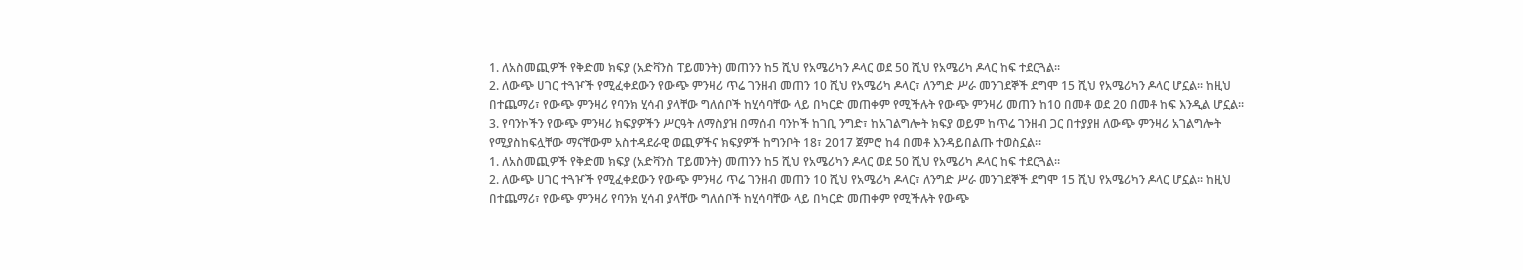1. ለአስመጪዎች የቅድመ ክፍያ (አድቫንስ ፐይመንት) መጠንን ከ5 ሺህ የአሜሪካን ዶላር ወደ 50 ሺህ የአሜሪካ ዶላር ከፍ ተደርጓል።
2. ለውጭ ሀገር ተጓዦች የሚፈቀደውን የውጭ ምንዛሪ ጥሬ ገንዘብ መጠን 10 ሺህ የአሜሪካ ዶላር፣ ለንግድ ሥራ መንገደኞች ደግሞ 15 ሺህ የአሜሪካን ዶላር ሆኗል፡፡ ከዚህ በተጨማሪ፣ የውጭ ምንዛሪ የባንክ ሂሳብ ያላቸው ግለሰቦች ከሂሳባቸው ላይ በካርድ መጠቀም የሚችሉት የውጭ ምንዛሪ መጠን ከ10 በመቶ ወደ 20 በመቶ ከፍ እንዲል ሆኗል፡፡
3. የባንኮችን የውጭ ምንዛሪ ክፍያዎችን ሥርዓት ለማስያዝ በማሰብ ባንኮች ከገቢ ንግድ፣ ከአገልግሎት ክፍያ ወይም ከጥሬ ገንዘብ ጋር በተያያዘ ለውጭ ምንዛሪ አገልግሎት የሚያስከፍሏቸው ማናቸውም አስተዳደራዊ ወጪዎችና ክፍያዎች ከግንቦት 18፣ 2017 ጀምሮ ከ4 በመቶ እንዳይበልጡ ተወስኗል፡፡
1. ለአስመጪዎች የቅድመ ክፍያ (አድቫንስ ፐይመንት) መጠንን ከ5 ሺህ የአሜሪካን ዶላር ወደ 50 ሺህ የአሜሪካ ዶላር ከፍ ተደርጓል።
2. ለውጭ ሀገር ተጓዦች የሚፈቀደውን የውጭ ምንዛሪ ጥሬ ገንዘብ መጠን 10 ሺህ የአሜሪካ ዶላር፣ ለንግድ ሥራ መንገደኞች ደግሞ 15 ሺህ የአሜሪካን ዶላር ሆኗል፡፡ ከዚህ በተጨማሪ፣ የውጭ ምንዛሪ የባንክ ሂሳብ ያላቸው ግለሰቦች ከሂሳባቸው ላይ በካርድ መጠቀም የሚችሉት የውጭ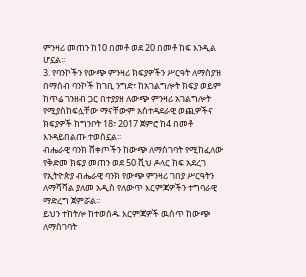ምንዛሪ መጠን ከ10 በመቶ ወደ 20 በመቶ ከፍ እንዲል ሆኗል፡፡
3. የባንኮችን የውጭ ምንዛሪ ክፍያዎችን ሥርዓት ለማስያዝ በማሰብ ባንኮች ከገቢ ንግድ፣ ከአገልግሎት ክፍያ ወይም ከጥሬ ገንዘብ ጋር በተያያዘ ለውጭ ምንዛሪ አገልግሎት የሚያስከፍሏቸው ማናቸውም አስተዳደራዊ ወጪዎችና ክፍያዎች ከግንቦት 18፣ 2017 ጀምሮ ከ4 በመቶ እንዳይበልጡ ተወስኗል፡፡
ብሔራዊ ባንክ ሸቀጦችን ከውጭ ለማስገባት የሚከፈለው የቅድመ ክፍያ መጠን ወደ 50 ሺህ ዶላር ከፍ አደረገ
የኢትዮጵያ ብሔራዊ ባንክ የውጭ ምንዛሪ ገበያ ሥርዓትን ለማሻሻል ያለመ አዲስ የለውጥ እርምጃዎችን ተግባራዊ ማድረግ ጀምሯል።
ይህን ተከትሎ ከተወሰዱ እርምጃዎች ዉስጥ ከውጭ ለማስገባት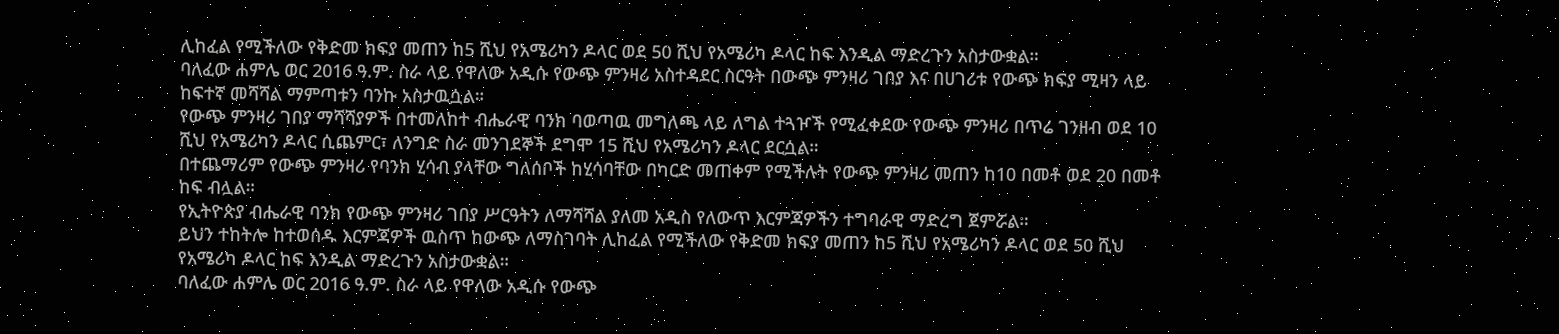ሊከፈል የሚችለው የቅድመ ክፍያ መጠን ከ5 ሺህ የአሜሪካን ዶላር ወደ 50 ሺህ የአሜሪካ ዶላር ከፍ እንዲል ማድረጉን አስታውቋል።
ባለፈው ሐምሌ ወር 2016 ዓ.ም. ስራ ላይ የዋለው አዲሱ የውጭ ምንዛሪ አስተዳደር ስርዓት በውጭ ምንዛሪ ገበያ እና በሀገሪቱ የውጭ ክፍያ ሚዛን ላይ ከፍተኛ መሻሻል ማምጣቱን ባንኩ አስታዉሷል።
የውጭ ምንዛሪ ገበያ ማሻሻያዎች በተመለከተ ብሔራዊ ባንክ ባወጣዉ መግለጫ ላይ ለግል ተጓዦች የሚፈቀደው የውጭ ምንዛሪ በጥሬ ገንዘብ ወደ 10 ሺህ የአሜሪካን ዶላር ሲጨምር፣ ለንግድ ስራ መንገደኞች ደግሞ 15 ሺህ የአሜሪካን ዶላር ደርሷል።
በተጨማሪም የውጭ ምንዛሪ የባንክ ሂሳብ ያላቸው ግለሰቦች ከሂሳባቸው በካርድ መጠቀም የሚችሉት የውጭ ምንዛሪ መጠን ከ10 በመቶ ወደ 20 በመቶ ከፍ ብሏል።
የኢትዮጵያ ብሔራዊ ባንክ የውጭ ምንዛሪ ገበያ ሥርዓትን ለማሻሻል ያለመ አዲስ የለውጥ እርምጃዎችን ተግባራዊ ማድረግ ጀምሯል።
ይህን ተከትሎ ከተወሰዱ እርምጃዎች ዉስጥ ከውጭ ለማስገባት ሊከፈል የሚችለው የቅድመ ክፍያ መጠን ከ5 ሺህ የአሜሪካን ዶላር ወደ 50 ሺህ የአሜሪካ ዶላር ከፍ እንዲል ማድረጉን አስታውቋል።
ባለፈው ሐምሌ ወር 2016 ዓ.ም. ስራ ላይ የዋለው አዲሱ የውጭ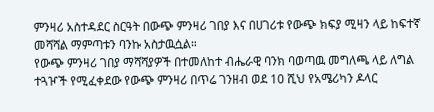ምንዛሪ አስተዳደር ስርዓት በውጭ ምንዛሪ ገበያ እና በሀገሪቱ የውጭ ክፍያ ሚዛን ላይ ከፍተኛ መሻሻል ማምጣቱን ባንኩ አስታዉሷል።
የውጭ ምንዛሪ ገበያ ማሻሻያዎች በተመለከተ ብሔራዊ ባንክ ባወጣዉ መግለጫ ላይ ለግል ተጓዦች የሚፈቀደው የውጭ ምንዛሪ በጥሬ ገንዘብ ወደ 10 ሺህ የአሜሪካን ዶላር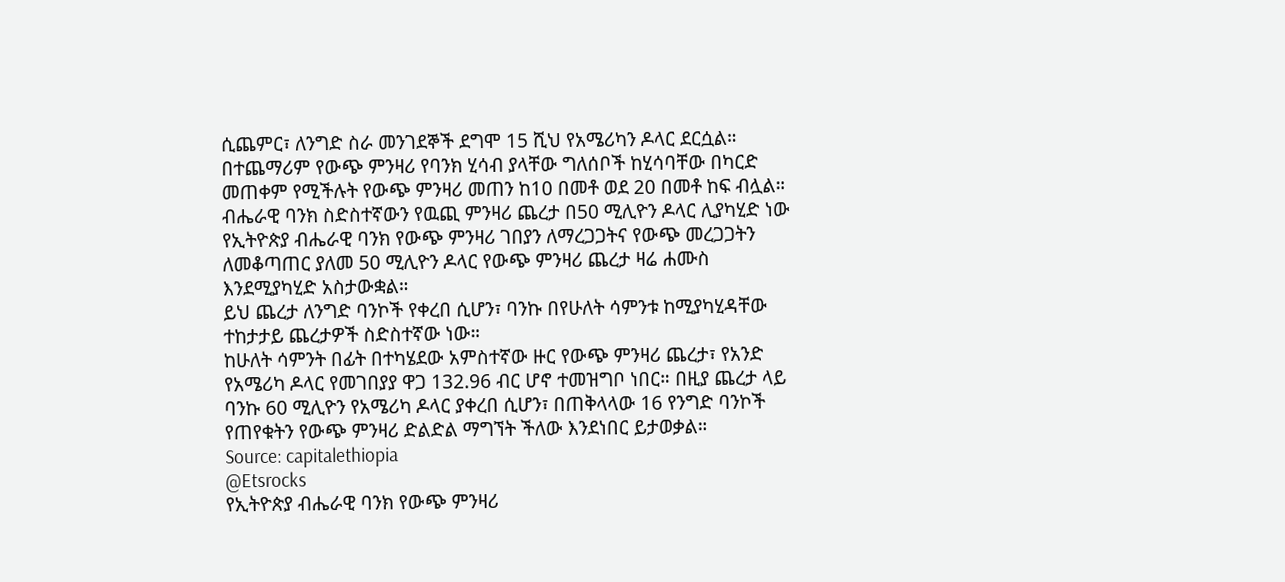ሲጨምር፣ ለንግድ ስራ መንገደኞች ደግሞ 15 ሺህ የአሜሪካን ዶላር ደርሷል።
በተጨማሪም የውጭ ምንዛሪ የባንክ ሂሳብ ያላቸው ግለሰቦች ከሂሳባቸው በካርድ መጠቀም የሚችሉት የውጭ ምንዛሪ መጠን ከ10 በመቶ ወደ 20 በመቶ ከፍ ብሏል።
ብሔራዊ ባንክ ስድስተኛውን የዉጪ ምንዛሪ ጨረታ በ50 ሚሊዮን ዶላር ሊያካሂድ ነው
የኢትዮጵያ ብሔራዊ ባንክ የውጭ ምንዛሪ ገበያን ለማረጋጋትና የውጭ መረጋጋትን ለመቆጣጠር ያለመ 50 ሚሊዮን ዶላር የውጭ ምንዛሪ ጨረታ ዛሬ ሐሙስ እንደሚያካሂድ አስታውቋል።
ይህ ጨረታ ለንግድ ባንኮች የቀረበ ሲሆን፣ ባንኩ በየሁለት ሳምንቱ ከሚያካሂዳቸው ተከታታይ ጨረታዎች ስድስተኛው ነው።
ከሁለት ሳምንት በፊት በተካሄደው አምስተኛው ዙር የውጭ ምንዛሪ ጨረታ፣ የአንድ የአሜሪካ ዶላር የመገበያያ ዋጋ 132.96 ብር ሆኖ ተመዝግቦ ነበር። በዚያ ጨረታ ላይ ባንኩ 60 ሚሊዮን የአሜሪካ ዶላር ያቀረበ ሲሆን፣ በጠቅላላው 16 የንግድ ባንኮች የጠየቁትን የውጭ ምንዛሪ ድልድል ማግኘት ችለው እንደነበር ይታወቃል።
Source: capitalethiopia
@Etsrocks
የኢትዮጵያ ብሔራዊ ባንክ የውጭ ምንዛሪ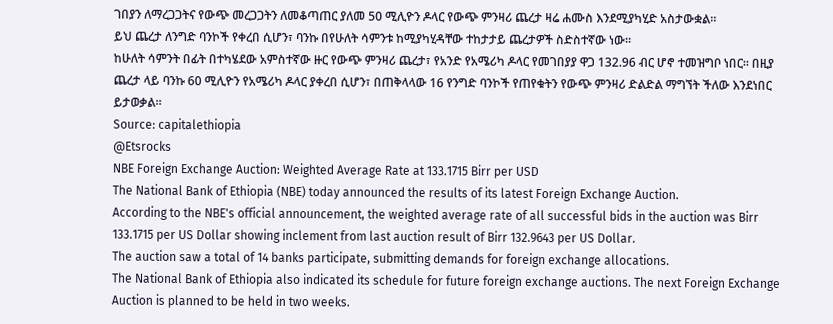ገበያን ለማረጋጋትና የውጭ መረጋጋትን ለመቆጣጠር ያለመ 50 ሚሊዮን ዶላር የውጭ ምንዛሪ ጨረታ ዛሬ ሐሙስ እንደሚያካሂድ አስታውቋል።
ይህ ጨረታ ለንግድ ባንኮች የቀረበ ሲሆን፣ ባንኩ በየሁለት ሳምንቱ ከሚያካሂዳቸው ተከታታይ ጨረታዎች ስድስተኛው ነው።
ከሁለት ሳምንት በፊት በተካሄደው አምስተኛው ዙር የውጭ ምንዛሪ ጨረታ፣ የአንድ የአሜሪካ ዶላር የመገበያያ ዋጋ 132.96 ብር ሆኖ ተመዝግቦ ነበር። በዚያ ጨረታ ላይ ባንኩ 60 ሚሊዮን የአሜሪካ ዶላር ያቀረበ ሲሆን፣ በጠቅላላው 16 የንግድ ባንኮች የጠየቁትን የውጭ ምንዛሪ ድልድል ማግኘት ችለው እንደነበር ይታወቃል።
Source: capitalethiopia
@Etsrocks
NBE Foreign Exchange Auction: Weighted Average Rate at 133.1715 Birr per USD
The National Bank of Ethiopia (NBE) today announced the results of its latest Foreign Exchange Auction.
According to the NBE's official announcement, the weighted average rate of all successful bids in the auction was Birr 133.1715 per US Dollar showing inclement from last auction result of Birr 132.9643 per US Dollar.
The auction saw a total of 14 banks participate, submitting demands for foreign exchange allocations.
The National Bank of Ethiopia also indicated its schedule for future foreign exchange auctions. The next Foreign Exchange Auction is planned to be held in two weeks.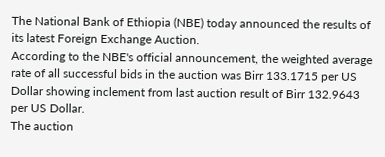The National Bank of Ethiopia (NBE) today announced the results of its latest Foreign Exchange Auction.
According to the NBE's official announcement, the weighted average rate of all successful bids in the auction was Birr 133.1715 per US Dollar showing inclement from last auction result of Birr 132.9643 per US Dollar.
The auction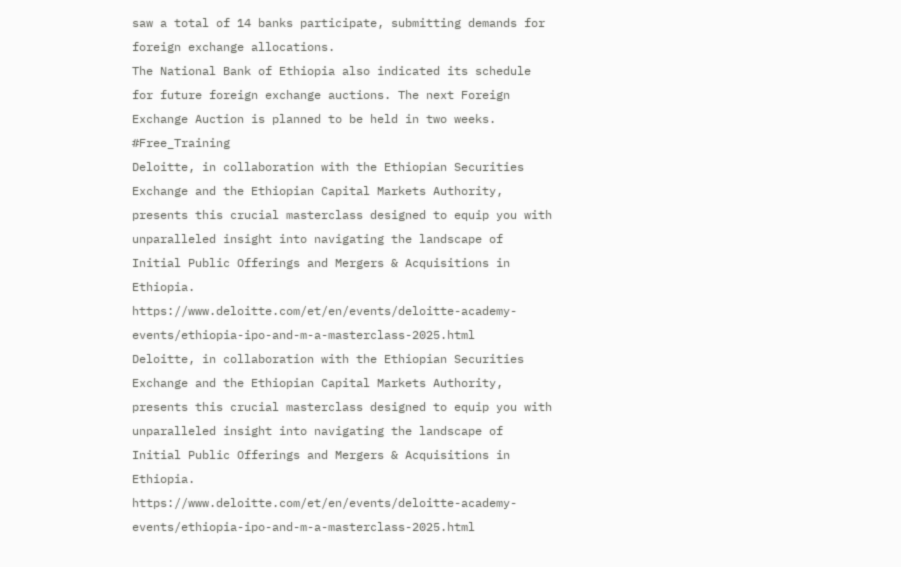saw a total of 14 banks participate, submitting demands for foreign exchange allocations.
The National Bank of Ethiopia also indicated its schedule for future foreign exchange auctions. The next Foreign Exchange Auction is planned to be held in two weeks.
#Free_Training
Deloitte, in collaboration with the Ethiopian Securities Exchange and the Ethiopian Capital Markets Authority, presents this crucial masterclass designed to equip you with unparalleled insight into navigating the landscape of Initial Public Offerings and Mergers & Acquisitions in Ethiopia.
https://www.deloitte.com/et/en/events/deloitte-academy-events/ethiopia-ipo-and-m-a-masterclass-2025.html
Deloitte, in collaboration with the Ethiopian Securities Exchange and the Ethiopian Capital Markets Authority, presents this crucial masterclass designed to equip you with unparalleled insight into navigating the landscape of Initial Public Offerings and Mergers & Acquisitions in Ethiopia.
https://www.deloitte.com/et/en/events/deloitte-academy-events/ethiopia-ipo-and-m-a-masterclass-2025.html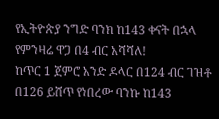የኢትዮጵያ ንግድ ባንክ ከ143 ቀናት በኋላ የምንዛሬ ዋጋ በ4 ብር አሻሻለ!
ከጥር 1 ጀምሮ አንድ ዶላር በ124 ብር ገዝቶ በ126 ይሸጥ የነበረው ባንኩ ከ143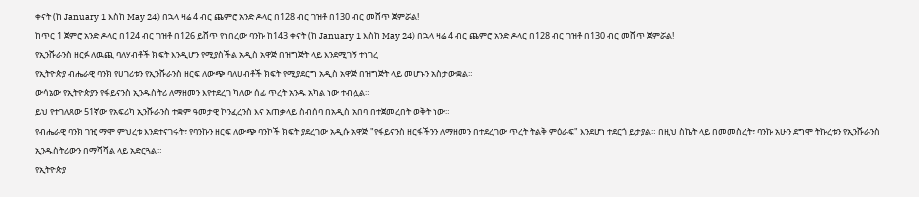ቀናት (ከ January 1 እስከ May 24) በኋላ ዛሬ 4 ብር ጨምሮ አንድ ዶላር በ128 ብር ገዝቶ በ130 ብር መሸጥ ጀምሯል!
ከጥር 1 ጀምሮ አንድ ዶላር በ124 ብር ገዝቶ በ126 ይሸጥ የነበረው ባንኩ ከ143 ቀናት (ከ January 1 እስከ May 24) በኋላ ዛሬ 4 ብር ጨምሮ አንድ ዶላር በ128 ብር ገዝቶ በ130 ብር መሸጥ ጀምሯል!
የኢንሹራንስ ዘርፉ ለዉጪ ባለሃብቶች ክፍት እንዲሆን የሚያስችል አዲስ አዋጅ በዝግጅት ላይ እንደሚገኝ ተነገረ
የኢትዮጵያ ብሔራዊ ባንክ የሀገሪቱን የኢንሹራንስ ዘርፍ ለውጭ ባለሀብቶች ክፍት የሚያደርግ አዲስ አዋጅ በዝግጅት ላይ መሆኑን አስታውቋል።
ውሳኔው የኢትዮጵያን የፋይናንስ ኢንዱስትሪ ለማዘመን እየተደረገ ካለው ሰፊ ጥረት አንዱ አካል ነው ተብሏል።
ይህ የተገለጸው 51ኛው የአፍሪካ ኢንሹራንስ ተቋም ዓመታዊ ኮንፈረንስ እና አጠቃላይ ስብሰባ በአዲስ አበባ በተጀመረበት ወቅት ነው።
የብሔራዊ ባንክ ገዢ ማሞ ምህረቱ እንደተናገሩት፣ የባንኩን ዘርፍ ለውጭ ባንኮች ክፍት ያደረገው አዲሱ አዋጅ "የፋይናንስ ዘርፋችንን ለማዘመን በተደረገው ጥረት ትልቅ ምዕራፍ" እንደሆነ ተደርጎ ይታያል። በዚህ ስኬት ላይ በመመስረት፣ ባንኩ አሁን ደግሞ ትኩረቱን የኢንሹራንስ ኢንዱስትሪውን በማሻሻል ላይ አድርጓል።
የኢትዮጵያ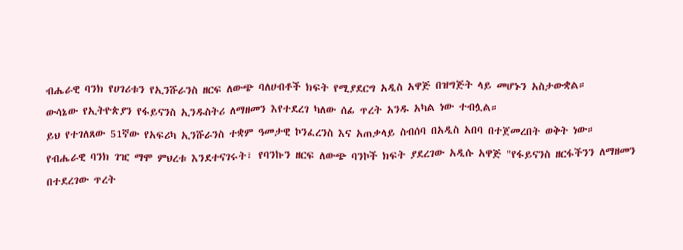ብሔራዊ ባንክ የሀገሪቱን የኢንሹራንስ ዘርፍ ለውጭ ባለሀብቶች ክፍት የሚያደርግ አዲስ አዋጅ በዝግጅት ላይ መሆኑን አስታውቋል።
ውሳኔው የኢትዮጵያን የፋይናንስ ኢንዱስትሪ ለማዘመን እየተደረገ ካለው ሰፊ ጥረት አንዱ አካል ነው ተብሏል።
ይህ የተገለጸው 51ኛው የአፍሪካ ኢንሹራንስ ተቋም ዓመታዊ ኮንፈረንስ እና አጠቃላይ ስብሰባ በአዲስ አበባ በተጀመረበት ወቅት ነው።
የብሔራዊ ባንክ ገዢ ማሞ ምህረቱ እንደተናገሩት፣ የባንኩን ዘርፍ ለውጭ ባንኮች ክፍት ያደረገው አዲሱ አዋጅ "የፋይናንስ ዘርፋችንን ለማዘመን በተደረገው ጥረት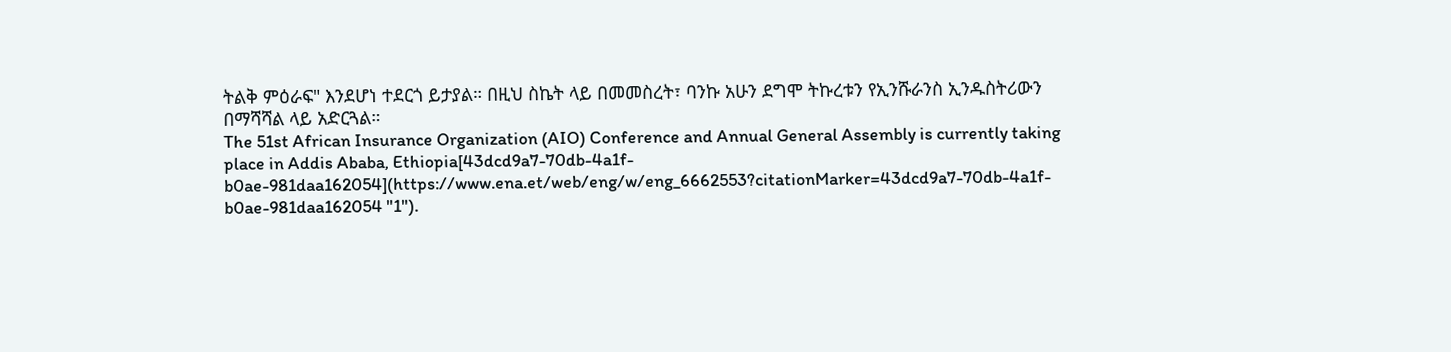ትልቅ ምዕራፍ" እንደሆነ ተደርጎ ይታያል። በዚህ ስኬት ላይ በመመስረት፣ ባንኩ አሁን ደግሞ ትኩረቱን የኢንሹራንስ ኢንዱስትሪውን በማሻሻል ላይ አድርጓል።
The 51st African Insurance Organization (AIO) Conference and Annual General Assembly is currently taking place in Addis Ababa, Ethiopia[43dcd9a7-70db-4a1f-b0ae-981daa162054](https://www.ena.et/web/eng/w/eng_6662553?citationMarker=43dcd9a7-70db-4a1f-b0ae-981daa162054 "1").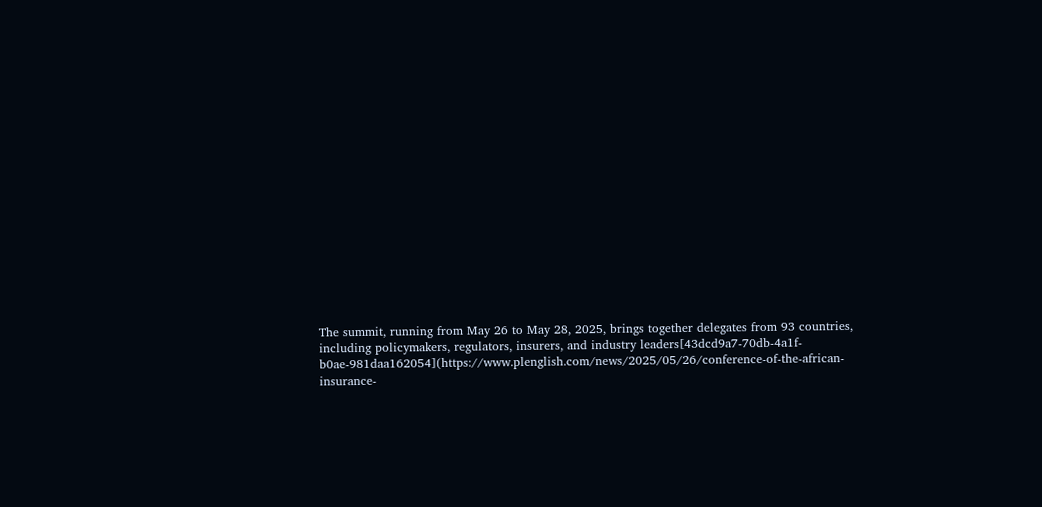The summit, running from May 26 to May 28, 2025, brings together delegates from 93 countries, including policymakers, regulators, insurers, and industry leaders[43dcd9a7-70db-4a1f-b0ae-981daa162054](https://www.plenglish.com/news/2025/05/26/conference-of-the-african-insurance-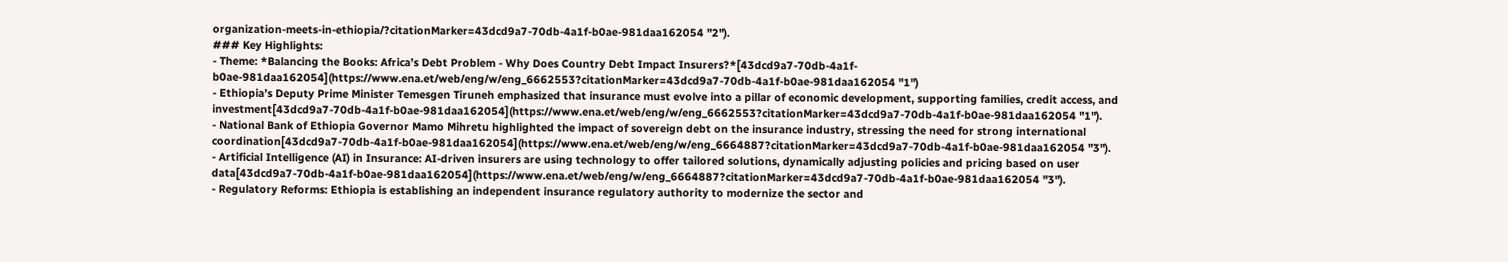organization-meets-in-ethiopia/?citationMarker=43dcd9a7-70db-4a1f-b0ae-981daa162054 "2").
### Key Highlights:
- Theme: *Balancing the Books: Africa’s Debt Problem - Why Does Country Debt Impact Insurers?*[43dcd9a7-70db-4a1f-b0ae-981daa162054](https://www.ena.et/web/eng/w/eng_6662553?citationMarker=43dcd9a7-70db-4a1f-b0ae-981daa162054 "1")
- Ethiopia’s Deputy Prime Minister Temesgen Tiruneh emphasized that insurance must evolve into a pillar of economic development, supporting families, credit access, and investment[43dcd9a7-70db-4a1f-b0ae-981daa162054](https://www.ena.et/web/eng/w/eng_6662553?citationMarker=43dcd9a7-70db-4a1f-b0ae-981daa162054 "1").
- National Bank of Ethiopia Governor Mamo Mihretu highlighted the impact of sovereign debt on the insurance industry, stressing the need for strong international coordination[43dcd9a7-70db-4a1f-b0ae-981daa162054](https://www.ena.et/web/eng/w/eng_6664887?citationMarker=43dcd9a7-70db-4a1f-b0ae-981daa162054 "3").
- Artificial Intelligence (AI) in Insurance: AI-driven insurers are using technology to offer tailored solutions, dynamically adjusting policies and pricing based on user data[43dcd9a7-70db-4a1f-b0ae-981daa162054](https://www.ena.et/web/eng/w/eng_6664887?citationMarker=43dcd9a7-70db-4a1f-b0ae-981daa162054 "3").
- Regulatory Reforms: Ethiopia is establishing an independent insurance regulatory authority to modernize the sector and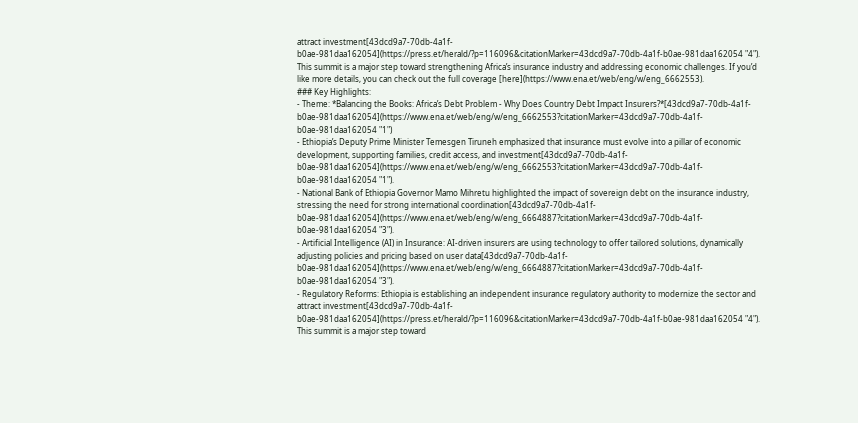attract investment[43dcd9a7-70db-4a1f-b0ae-981daa162054](https://press.et/herald/?p=116096&citationMarker=43dcd9a7-70db-4a1f-b0ae-981daa162054 "4").
This summit is a major step toward strengthening Africa’s insurance industry and addressing economic challenges. If you’d like more details, you can check out the full coverage [here](https://www.ena.et/web/eng/w/eng_6662553).
### Key Highlights:
- Theme: *Balancing the Books: Africa’s Debt Problem - Why Does Country Debt Impact Insurers?*[43dcd9a7-70db-4a1f-b0ae-981daa162054](https://www.ena.et/web/eng/w/eng_6662553?citationMarker=43dcd9a7-70db-4a1f-b0ae-981daa162054 "1")
- Ethiopia’s Deputy Prime Minister Temesgen Tiruneh emphasized that insurance must evolve into a pillar of economic development, supporting families, credit access, and investment[43dcd9a7-70db-4a1f-b0ae-981daa162054](https://www.ena.et/web/eng/w/eng_6662553?citationMarker=43dcd9a7-70db-4a1f-b0ae-981daa162054 "1").
- National Bank of Ethiopia Governor Mamo Mihretu highlighted the impact of sovereign debt on the insurance industry, stressing the need for strong international coordination[43dcd9a7-70db-4a1f-b0ae-981daa162054](https://www.ena.et/web/eng/w/eng_6664887?citationMarker=43dcd9a7-70db-4a1f-b0ae-981daa162054 "3").
- Artificial Intelligence (AI) in Insurance: AI-driven insurers are using technology to offer tailored solutions, dynamically adjusting policies and pricing based on user data[43dcd9a7-70db-4a1f-b0ae-981daa162054](https://www.ena.et/web/eng/w/eng_6664887?citationMarker=43dcd9a7-70db-4a1f-b0ae-981daa162054 "3").
- Regulatory Reforms: Ethiopia is establishing an independent insurance regulatory authority to modernize the sector and attract investment[43dcd9a7-70db-4a1f-b0ae-981daa162054](https://press.et/herald/?p=116096&citationMarker=43dcd9a7-70db-4a1f-b0ae-981daa162054 "4").
This summit is a major step toward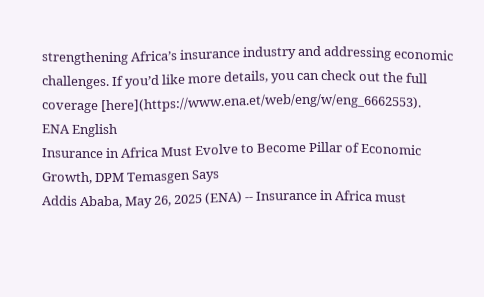strengthening Africa’s insurance industry and addressing economic challenges. If you’d like more details, you can check out the full coverage [here](https://www.ena.et/web/eng/w/eng_6662553).
ENA English
Insurance in Africa Must Evolve to Become Pillar of Economic Growth, DPM Temasgen Says
Addis Ababa, May 26, 2025 (ENA) -- Insurance in Africa must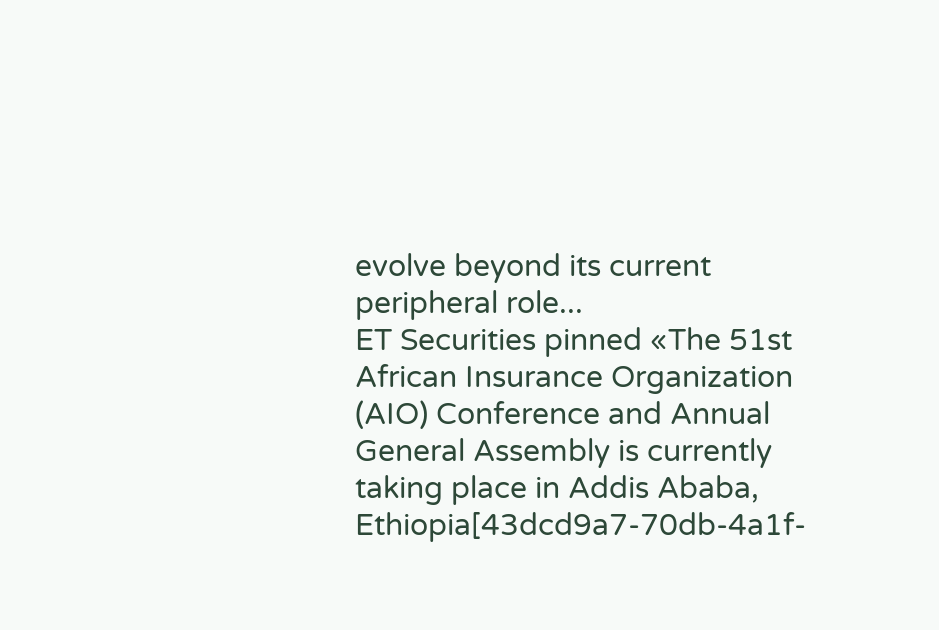evolve beyond its current peripheral role...
ET Securities pinned «The 51st African Insurance Organization (AIO) Conference and Annual General Assembly is currently taking place in Addis Ababa, Ethiopia[43dcd9a7-70db-4a1f-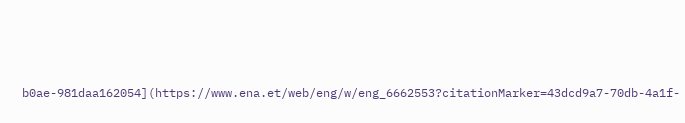b0ae-981daa162054](https://www.ena.et/web/eng/w/eng_6662553?citationMarker=43dcd9a7-70db-4a1f-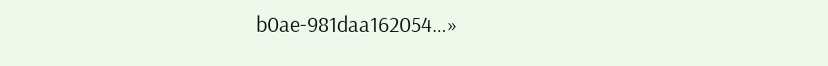b0ae-981daa162054…»